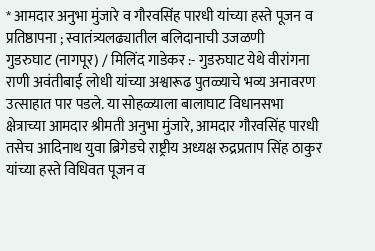* आमदार अनुभा मुंजारे व गौरवसिंह पारधी यांच्या हस्ते पूजन व प्रतिष्ठापना ; स्वातंत्र्यलढ्यातील बलिदानाची उजळणी
गुडरुघाट (नागपूर) / मिलिंद गाडेकर :- गुडरुघाट येथे वीरांगना राणी अवंतीबाई लोधी यांच्या अश्वारूढ पुतळ्याचे भव्य अनावरण उत्साहात पार पडले. या सोहळ्याला बालाघाट विधानसभा क्षेत्राच्या आमदार श्रीमती अनुभा मुंजारे, आमदार गौरवसिंह पारधी तसेच आदिनाथ युवा ब्रिगेडचे राष्ट्रीय अध्यक्ष रुद्रप्रताप सिंह ठाकुर यांच्या हस्ते विधिवत पूजन व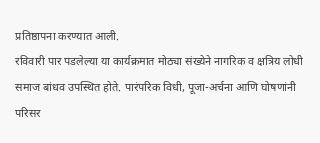प्रतिष्ठापना करण्यात आली.
रविवारी पार पडलेल्या या कार्यक्रमात मोठ्या संख्येने नागरिक व क्षत्रिय लोधी समाज बांधव उपस्थित होते. पारंपरिक विधी, पूजा-अर्चना आणि घोषणांनी परिसर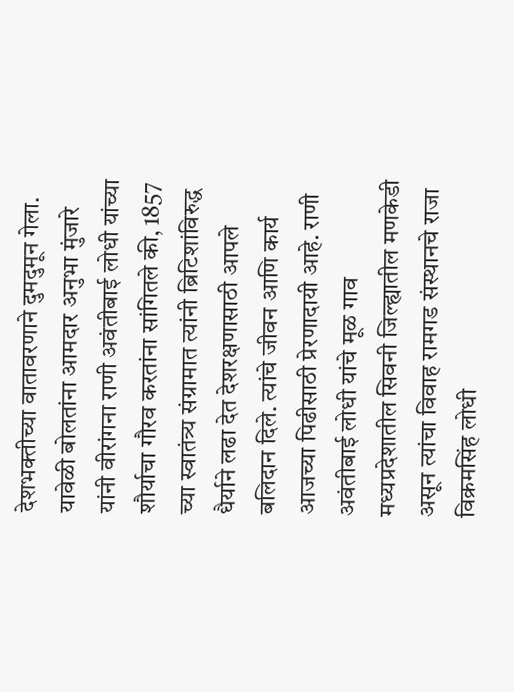देशभक्तीच्या वातावरणाने दुमदुमून गेला.
यावेळी बोलतांना आमदार अनुभा मुंजारे यांनी वीरांगना राणी अवंतीबाई लोधी यांच्या शौर्याचा गौरव करतांना सांगितले की, 1857 च्या स्वातंत्र्य संग्रामात त्यांनी ब्रिटिशांविरुद्ध धैर्याने लढा देत देशरक्षणासाठी आपले बलिदान दिले. त्यांचे जीवन आणि कार्य आजच्या पिढीसाठी प्रेरणादायी आहे. राणी अवंतीबाई लोधी यांचे मूळ गाव मध्यप्रदेशातील सिवनी जिल्ह्यातील मणकेडी असून त्यांचा विवाह रामगड संस्थानचे राजा विक्रमसिंह लोधी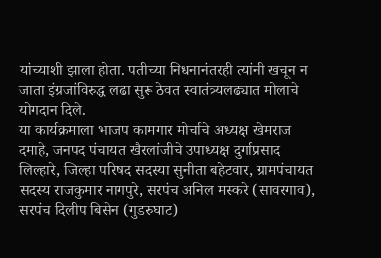यांच्याशी झाला होता. पतीच्या निधनानंतरही त्यांनी खचून न जाता इंग्रजांविरुद्ध लढा सुरू ठेवत स्वातंत्र्यलढ्यात मोलाचे योगदान दिले.
या कार्यक्रमाला भाजप कामगार मोर्चाचे अध्यक्ष खेमराज दमाहे, जनपद पंचायत खैरलांजीचे उपाध्यक्ष दुर्गाप्रसाद लिल्हारे, जिल्हा परिषद सदस्या सुनीता बहेटवार, ग्रामपंचायत सदस्य राजकुमार नागपुरे, सरपंच अनिल मस्करे (सावरगाव), सरपंच दिलीप बिसेन (गुडरुघाट)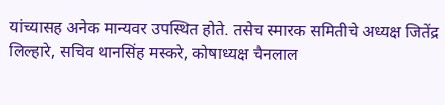यांच्यासह अनेक मान्यवर उपस्थित होते. तसेच स्मारक समितीचे अध्यक्ष जितेंद्र लिल्हारे, सचिव थानसिंह मस्करे, कोषाध्यक्ष चैनलाल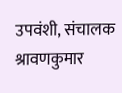उपवंशी, संचालक श्रावणकुमार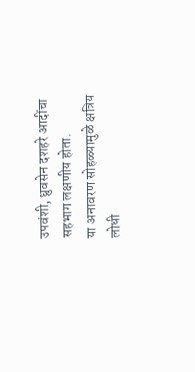उपवंशी, ध्रुवसेन दशहरे आदींचा सहभाग लक्षणीय होता.
या अनावरण सोहळ्यामुळे क्षत्रिय लोधी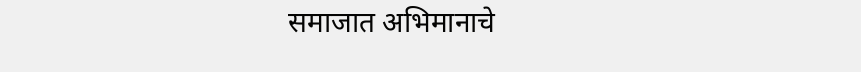समाजात अभिमानाचे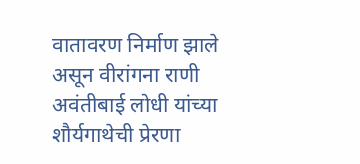वातावरण निर्माण झाले असून वीरांगना राणी अवंतीबाई लोधी यांच्या शौर्यगाथेची प्रेरणा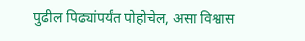पुढील पिढ्यांपर्यंत पोहोचेल, असा विश्वास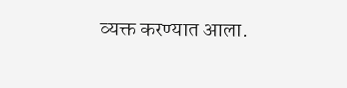व्यक्त करण्यात आला.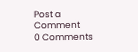Post a Comment
0 Comments